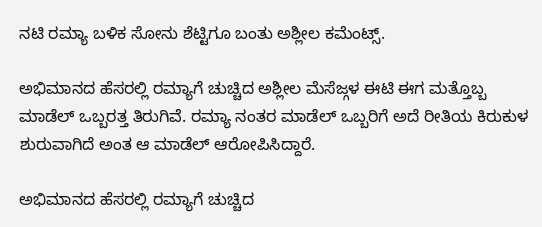ನಟಿ ರಮ್ಯಾ ಬಳಿಕ ಸೋನು ಶೆಟ್ಟಿಗೂ ಬಂತು ಅಶ್ಲೀಲ ಕಮೆಂಟ್ಸ್.

ಅಭಿಮಾನದ ಹೆಸರಲ್ಲಿ ರಮ್ಯಾಗೆ ಚುಚ್ಚಿದ ಅಶ್ಲೀಲ ಮೆಸೆಜ್ಗಳ ಈಟಿ ಈಗ ಮತ್ತೊಬ್ಬ ಮಾಡೆಲ್ ಒಬ್ಬರತ್ತ ತಿರುಗಿವೆ. ರಮ್ಯಾ ನಂತರ ಮಾಡೆಲ್ ಒಬ್ಬರಿಗೆ ಅದೆ ರೀತಿಯ ಕಿರುಕುಳ ಶುರುವಾಗಿದೆ ಅಂತ ಆ ಮಾಡೆಲ್ ಆರೋಪಿಸಿದ್ದಾರೆ.

ಅಭಿಮಾನದ ಹೆಸರಲ್ಲಿ ರಮ್ಯಾಗೆ ಚುಚ್ಚಿದ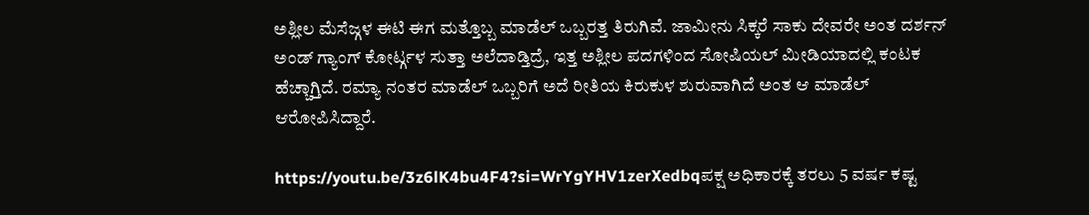ಅಶ್ಲೀಲ ಮೆಸೆಜ್ಗಳ ಈಟಿ ಈಗ ಮತ್ತೊಬ್ಬ ಮಾಡೆಲ್ ಒಬ್ಬರತ್ತ ತಿರುಗಿವೆ. ಜಾಮೀನು ಸಿಕ್ಕರೆ ಸಾಕು ದೇವರೇ ಅಂತ ದರ್ಶನ್ ಅಂಡ್ ಗ್ಯಾಂಗ್ ಕೋರ್ಟ್ಗಳ ಸುತ್ತಾ ಅಲೆದಾಡ್ತಿದ್ರೆ, ಇತ್ತ ಅಶ್ಲೀಲ ಪದಗಳಿಂದ ಸೋಷಿಯಲ್ ಮೀಡಿಯಾದಲ್ಲಿ ಕಂಟಕ ಹೆಚ್ಚಾಗ್ತಿದೆ. ರಮ್ಯಾ ನಂತರ ಮಾಡೆಲ್ ಒಬ್ಬರಿಗೆ ಅದೆ ರೀತಿಯ ಕಿರುಕುಳ ಶುರುವಾಗಿದೆ ಅಂತ ಆ ಮಾಡೆಲ್ ಆರೋಪಿಸಿದ್ದಾರೆ.

https://youtu.be/3z6lK4bu4F4?si=WrYgYHV1zerXedbqಪಕ್ಷ ಅಧಿಕಾರಕ್ಕೆ ತರಲು 5 ವರ್ಷ ಕಷ್ಟ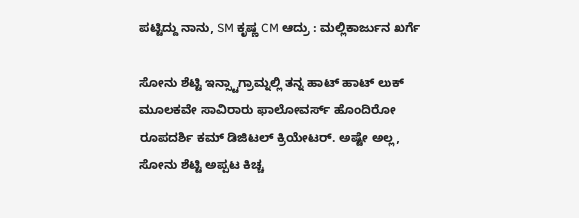ಪಟ್ಟಿದ್ದು ನಾನು, SM ಕೃಷ್ಣ CM ಆದ್ರು : ಮಲ್ಲಿಕಾರ್ಜುನ ಖರ್ಗೆ

ಸೋನು ಶೆಟ್ಟಿ ಇನ್ಸ್ಟಾಗ್ರಾಮ್ನಲ್ಲಿ ತನ್ನ ಹಾಟ್ ಹಾಟ್ ಲುಕ್ ಮೂಲಕವೇ ಸಾವಿರಾರು ಫಾಲೋವರ್ಸ್ ಹೊಂದಿರೋ ರೂಪದರ್ಶಿ ಕಮ್ ಡಿಜಿಟಲ್ ಕ್ರಿಯೇಟರ್. ಅಷ್ಟೇ ಅಲ್ಲ, ಸೋನು ಶೆಟ್ಟಿ ಅಪ್ಪಟ ಕಿಚ್ಚ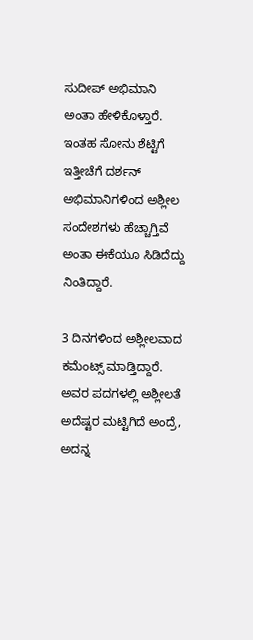ಸುದೀಪ್ ಅಭಿಮಾನಿ ಅಂತಾ ಹೇಳಿಕೊಳ್ತಾರೆ. ಇಂತಹ ಸೋನು ಶೆಟ್ಟಿಗೆ ಇತ್ತೀಚೆಗೆ ದರ್ಶನ್ ಅಭಿಮಾನಿಗಳಿಂದ ಅಶ್ಲೀಲ ಸಂದೇಶಗಳು ಹೆಚ್ಚಾಗ್ತಿವೆ ಅಂತಾ ಈಕೆಯೂ ಸಿಡಿದೆದ್ದು ನಿಂತಿದ್ದಾರೆ.

3 ದಿನಗಳಿಂದ ಅಶ್ಲೀಲವಾದ ಕಮೆಂಟ್ಸ್ ಮಾಡ್ತಿದ್ದಾರೆ. ಅವರ ಪದಗಳಲ್ಲಿ ಅಶ್ಲೀಲತೆ ಅದೆಷ್ಟರ ಮಟ್ಟಿಗಿದೆ ಅಂದ್ರೆ, ಅದನ್ನ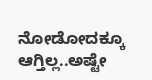ನೋಡೋದಕ್ಕೂ ಆಗ್ತಿಲ್ಲ..ಅಷ್ಟೇ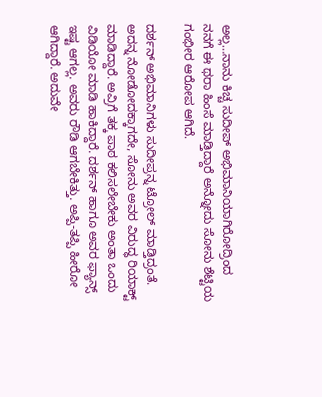ಅಲ್ಲ…ನಾನು ಕಿಚ್ಚ ಸುದೀಪ್ ಅಭಿಮಾನಿಯಾಗಿರೋದ್ರಿಂದ ನನಗೆ ಈ ಥರಾ ಹಿಂಸೆ ಮಾಡ್ತಿದ್ದಾರೆ ಅನ್ನೋದು ಸೋನು ಶೆಟ್ಟಿಯ ಗಂಭೀರ ಆರೋಪ ಆಗಿದೆ.

ದರ್ಶನ್ ಅಭಿಮಾನಿಗಳು ಸುದೀಪ್ರನ್ನ ಟ್ರೋಲ್ ಮಾಡ್ತಿದ್ರಂತೆ. ಅದನ್ನ ನೋಡೋದಕ್ಕಾಗದೇ, ಸೋನು ಅವರ ವಿರುದ್ಧ ರಿಯಾಕ್ಟ್ ಮಾಡಿದ್ದಾರೆ. ಅವ್ರಿಗೆ ತಕ್ಕ ಪಾಠ ಕಲಿಸಲೇಬೇಕು ಅಂತಾ ಒಂದು ವಿಡಿಯೋ ಮಾಡಿ ಹಾಕಿದ್ದಾರೆ. ದರ್ಶನ್ ಹಾಗೂ ಅವರ ಫ್ಯಾನ್ಸ್ ಇಷ್ಟ ಆಗಲ್ಲ. ಅವರು ರೌಡಿ ಆಗಬೇಕಿತ್ತು. ಅಪ್ಪಿ-ತಪ್ಪಿ ಹೀರೋ ಆಗಿದ್ದಾರೆ. ಅದುವೇ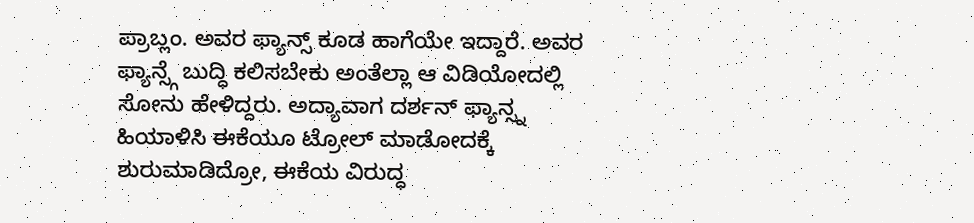ಪ್ರಾಬ್ಲಂ. ಅವರ ಫ್ಯಾನ್ಸ್ ಕೂಡ ಹಾಗೆಯೇ ಇದ್ದಾರೆ. ಅವರ ಫ್ಯಾನ್ಸ್ಗೆ ಬುದ್ಧಿ ಕಲಿಸಬೇಕು ಅಂತೆಲ್ಲಾ ಆ ವಿಡಿಯೋದಲ್ಲಿ ಸೋನು ಹೇಳಿದ್ದರು. ಅದ್ಯಾವಾಗ ದರ್ಶನ್ ಫ್ಯಾನ್ಸ್ನ ಹಿಯಾಳಿಸಿ ಈಕೆಯೂ ಟ್ರೋಲ್ ಮಾಡೋದಕ್ಕೆ ಶುರುಮಾಡಿದ್ರೋ, ಈಕೆಯ ವಿರುದ್ಧ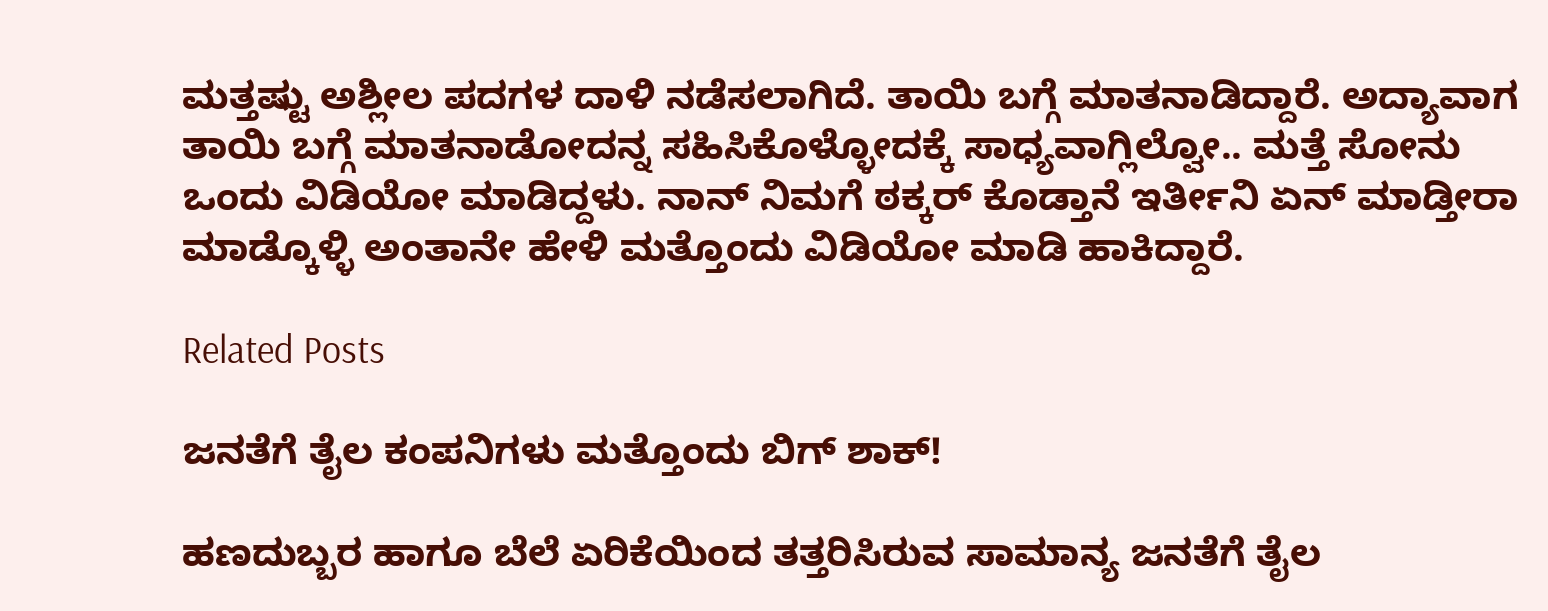ಮತ್ತಷ್ಟು ಅಶ್ಲೀಲ ಪದಗಳ ದಾಳಿ ನಡೆಸಲಾಗಿದೆ. ತಾಯಿ ಬಗ್ಗೆ ಮಾತನಾಡಿದ್ದಾರೆ. ಅದ್ಯಾವಾಗ ತಾಯಿ ಬಗ್ಗೆ ಮಾತನಾಡೋದನ್ನ ಸಹಿಸಿಕೊಳ್ಳೋದಕ್ಕೆ ಸಾಧ್ಯವಾಗ್ಲಿಲ್ವೋ.. ಮತ್ತೆ ಸೋನು ಒಂದು ವಿಡಿಯೋ ಮಾಡಿದ್ದಳು. ನಾನ್ ನಿಮಗೆ ಠಕ್ಕರ್ ಕೊಡ್ತಾನೆ ಇರ್ತೀನಿ ಏನ್ ಮಾಡ್ತೀರಾ ಮಾಡ್ಕೊಳ್ಳಿ ಅಂತಾನೇ ಹೇಳಿ ಮತ್ತೊಂದು ವಿಡಿಯೋ ಮಾಡಿ ಹಾಕಿದ್ದಾರೆ.

Related Posts

ಜನತೆಗೆ ತೈಲ ಕಂಪನಿಗಳು ಮತ್ತೊಂದು ಬಿಗ್ ಶಾಕ್!

ಹಣದುಬ್ಬರ ಹಾಗೂ ಬೆಲೆ ಏರಿಕೆಯಿಂದ ತತ್ತರಿಸಿರುವ ಸಾಮಾನ್ಯ ಜನತೆಗೆ ತೈಲ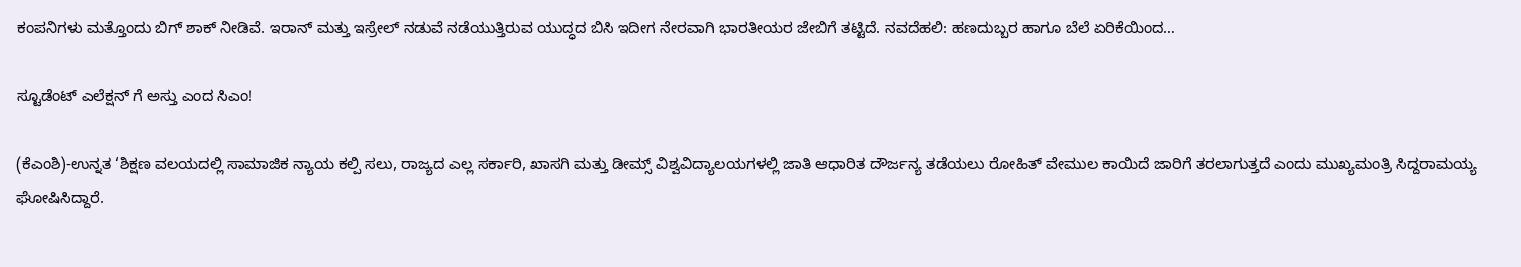ಕಂಪನಿಗಳು ಮತ್ತೊಂದು ಬಿಗ್ ಶಾಕ್ ನೀಡಿವೆ. ಇರಾನ್ ಮತ್ತು ಇಸ್ರೇಲ್ ನಡುವೆ ನಡೆಯುತ್ತಿರುವ ಯುದ್ಧದ ಬಿಸಿ ಇದೀಗ ನೇರವಾಗಿ ಭಾರತೀಯರ ಜೇಬಿಗೆ ತಟ್ಟಿದೆ. ನವದೆಹಲಿ: ಹಣದುಬ್ಬರ ಹಾಗೂ ಬೆಲೆ ಏರಿಕೆಯಿಂದ…

ಸ್ಟೂಡೆಂಟ್ ಎಲೆಕ್ಷನ್ ಗೆ ಅಸ್ತು ಎಂದ ಸಿಎಂ!

(ಕೆಎಂಶಿ)-ಉನ್ನತ ‘ಶಿಕ್ಷಣ ವಲಯದಲ್ಲಿ ಸಾಮಾಜಿಕ ನ್ಯಾಯ ಕಲ್ಪಿ ಸಲು, ರಾಜ್ಯದ ಎಲ್ಲ ಸರ್ಕಾರಿ, ಖಾಸಗಿ ಮತ್ತು ಡೀಮ್ಸ್ ವಿಶ್ವವಿದ್ಯಾಲಯಗಳಲ್ಲಿ ಜಾತಿ ಆಧಾರಿತ ದೌರ್ಜನ್ಯ ತಡೆಯಲು ರೋಹಿತ್ ವೇಮುಲ ಕಾಯಿದೆ ಜಾರಿಗೆ ತರಲಾಗುತ್ತದೆ ಎಂದು ಮುಖ್ಯಮಂತ್ರಿ ಸಿದ್ದರಾಮಯ್ಯ ಘೋಷಿಸಿದ್ದಾರೆ.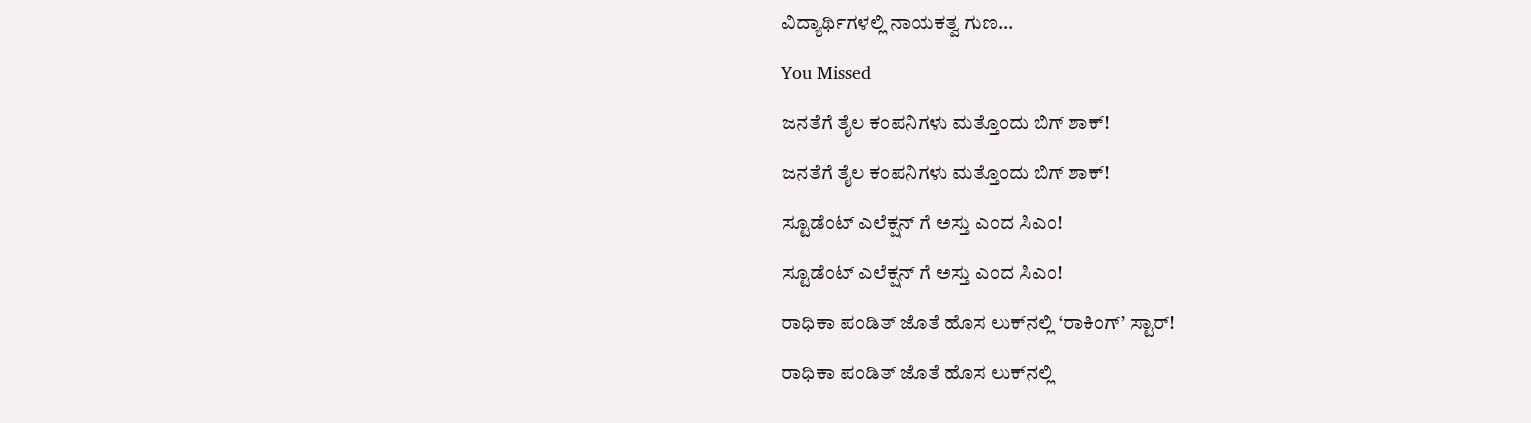ವಿದ್ಯಾರ್ಥಿಗಳಲ್ಲಿ ನಾಯಕತ್ವ ಗುಣ…

You Missed

ಜನತೆಗೆ ತೈಲ ಕಂಪನಿಗಳು ಮತ್ತೊಂದು ಬಿಗ್ ಶಾಕ್!

ಜನತೆಗೆ ತೈಲ ಕಂಪನಿಗಳು ಮತ್ತೊಂದು ಬಿಗ್ ಶಾಕ್!

ಸ್ಟೂಡೆಂಟ್ ಎಲೆಕ್ಷನ್ ಗೆ ಅಸ್ತು ಎಂದ ಸಿಎಂ!

ಸ್ಟೂಡೆಂಟ್ ಎಲೆಕ್ಷನ್ ಗೆ ಅಸ್ತು ಎಂದ ಸಿಎಂ!

ರಾಧಿಕಾ ಪಂಡಿತ್ ಜೊತೆ ಹೊಸ ಲುಕ್‌ನಲ್ಲಿ ‘ರಾಕಿಂಗ್’ ಸ್ಟಾರ್!

ರಾಧಿಕಾ ಪಂಡಿತ್ ಜೊತೆ ಹೊಸ ಲುಕ್‌ನಲ್ಲಿ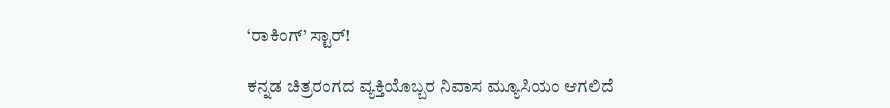‘ರಾಕಿಂಗ್’ ಸ್ಟಾರ್!

ಕನ್ನಡ ಚಿತ್ರರಂಗದ ವ್ಯಕ್ತಿಯೊಬ್ಬರ ನಿವಾಸ ಮ್ಯೂಸಿಯಂ ಆಗಲಿದೆ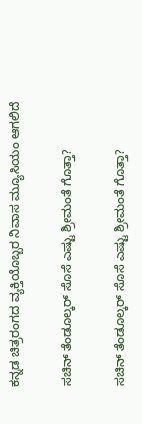ಕನ್ನಡ ಚಿತ್ರರಂಗದ ವ್ಯಕ್ತಿಯೊಬ್ಬರ ನಿವಾಸ ಮ್ಯೂಸಿಯಂ ಆಗಲಿದೆ

ಸಚಿನ್ ತೆಂಡೂಲ್ಕರ್ ಸೊಸೆ ಎಷ್ಟು ಶ್ರೀಮಂತೆ ಗೊತ್ತಾ?

ಸಚಿನ್ ತೆಂಡೂಲ್ಕರ್ ಸೊಸೆ ಎಷ್ಟು ಶ್ರೀಮಂತೆ ಗೊತ್ತಾ?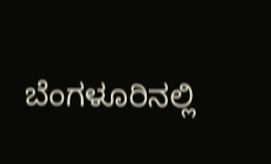ಬೆಂಗಳೂರಿನಲ್ಲಿ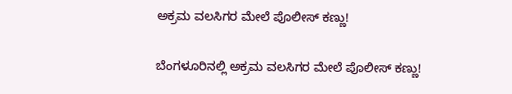ಅಕ್ರಮ ವಲಸಿಗರ ಮೇಲೆ ಪೊಲೀಸ್ ಕಣ್ಣು!

ಬೆಂಗಳೂರಿನಲ್ಲಿ ಅಕ್ರಮ ವಲಸಿಗರ ಮೇಲೆ ಪೊಲೀಸ್ ಕಣ್ಣು!